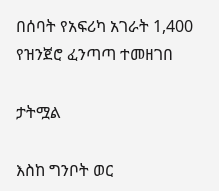በሰባት የአፍሪካ አገራት 1,400 የዝንጀሮ ፈንጣጣ ተመዘገበ

ታትሟል

እስከ ግንቦት ወር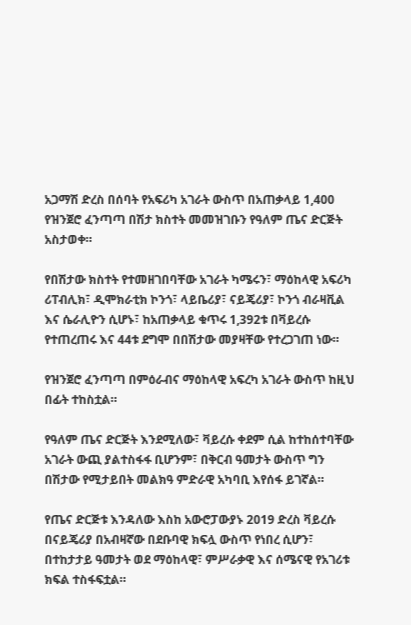አጋማሽ ድረስ በሰባት የአፍሪካ አገራት ውስጥ በአጠቃላይ 1,400 የዝንጀሮ ፈንጣጣ በሽታ ክስተት መመዝገቡን የዓለም ጤና ድርጅት አስታወቀ።

የበሽታው ክስተት የተመዘገበባቸው አገራት ካሜሩን፣ ማዕከላዊ አፍሪካ ሪፐብሊክ፣ ዲሞክራቲክ ኮንጎ፣ ላይቤሪያ፣ ናይጄሪያ፣ ኮንጎ ብራዛቪል እና ሴራሊዮን ሲሆኑ፣ ከአጠቃላይ ቁጥሩ 1,392ቱ በቫይረሱ የተጠረጠሩ እና 44ቱ ደግሞ በበሽታው መያዛቸው የተረጋገጠ ነው።

የዝንጀሮ ፈንጣጣ በምዕራብና ማዕከላዊ አፍረካ አገራት ውስጥ ከዚህ በፊት ተከስቷል።

የዓለም ጤና ድርጅት እንደሚለው፣ ቫይረሱ ቀደም ሲል ከተከሰተባቸው አገራት ውጪ ያልተስፋፋ ቢሆንም፣ በቅርብ ዓመታት ውስጥ ግን በሽታው የሚታይበት መልክዓ ምድራዊ አካባቢ እየሰፋ ይገኛል።

የጤና ድርጅቱ እንዳለው እስከ አውሮፓውያኑ 2019 ድረስ ቫይረሱ በናይጄሪያ በአብዛኛው በደቡባዊ ክፍሏ ውስጥ የነበረ ሲሆን፣ በተከታታይ ዓመታት ወደ ማዕከላዊ፣ ምሥራቃዊ እና ሰሜናዊ የአገሪቱ ክፍል ተስፋፍቷል።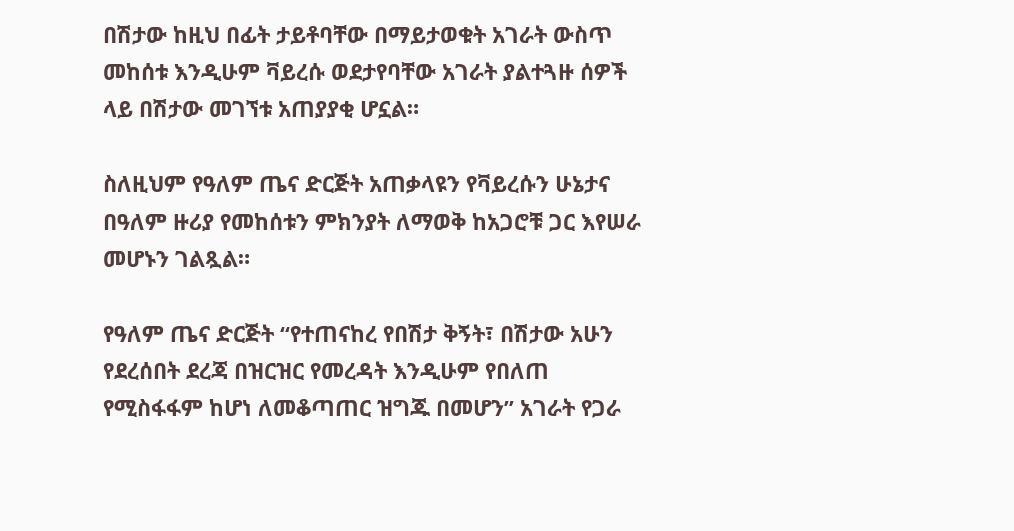በሽታው ከዚህ በፊት ታይቶባቸው በማይታወቁት አገራት ውስጥ መከሰቱ እንዲሁም ቫይረሱ ወደታየባቸው አገራት ያልተጓዙ ሰዎች ላይ በሽታው መገኘቱ አጠያያቂ ሆኗል።

ስለዚህም የዓለም ጤና ድርጅት አጠቃላዩን የቫይረሱን ሁኔታና በዓለም ዙሪያ የመከሰቱን ምክንያት ለማወቅ ከአጋሮቹ ጋር እየሠራ መሆኑን ገልጿል።

የዓለም ጤና ድርጅት “የተጠናከረ የበሽታ ቅኝት፣ በሽታው አሁን የደረሰበት ደረጃ በዝርዝር የመረዳት እንዲሁም የበለጠ የሚስፋፋም ከሆነ ለመቆጣጠር ዝግጁ በመሆን” አገራት የጋራ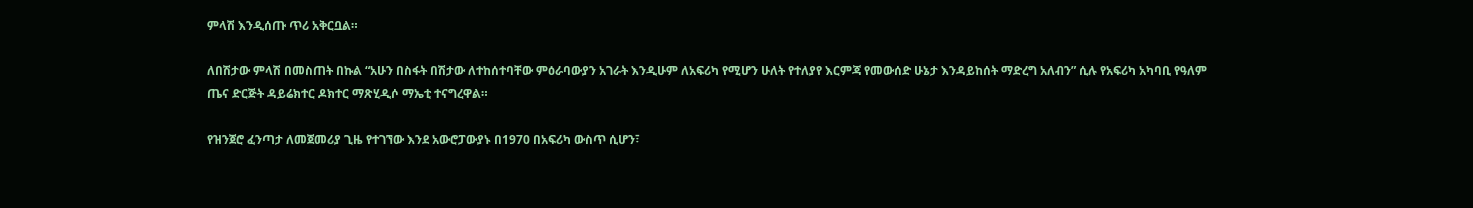ምላሽ እንዲሰጡ ጥሪ አቅርቧል።

ለበሽታው ምላሽ በመስጠት በኩል “አሁን በስፋት በሽታው ለተከሰተባቸው ምዕራባውያን አገራት እንዲሁም ለአፍሪካ የሚሆን ሁለት የተለያየ እርምጃ የመውሰድ ሁኔታ እንዳይከሰት ማድረግ አለብን” ሲሉ የአፍሪካ አካባቢ የዓለም ጤና ድርጅት ዳይሬክተር ዶክተር ማጽሂዲሶ ማኤቲ ተናግረዋል።

የዝንጀሮ ፈንጣታ ለመጀመሪያ ጊዜ የተገኘው እንደ አውሮፓውያኑ በ1970 በአፍሪካ ውስጥ ሲሆን፣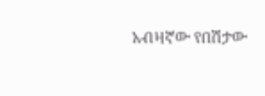አብዛኛው የበሽታው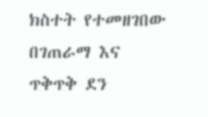ክስተት የተመዘገበው በገጠራማ እና ጥቅጥቅ ደን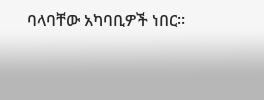ባላባቸው አካባቢዎች ነበር።